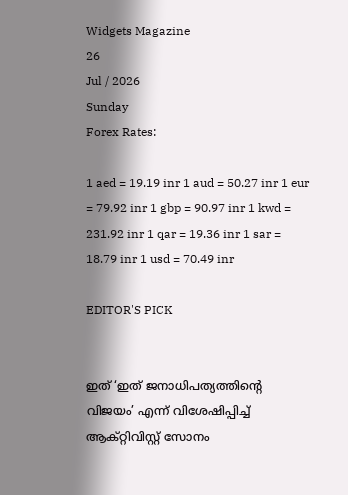Widgets Magazine
26
Jul / 2026
Sunday
Forex Rates:

1 aed = 19.19 inr 1 aud = 50.27 inr 1 eur = 79.92 inr 1 gbp = 90.97 inr 1 kwd = 231.92 inr 1 qar = 19.36 inr 1 sar = 18.79 inr 1 usd = 70.49 inr

EDITOR'S PICK


ഇത് ‘ഇത് ജനാധിപത്യത്തിന്റെ വിജയം’ എന്ന് വിശേഷിപ്പിച്ച് ആക്റ്റിവിസ്റ്റ് സോനം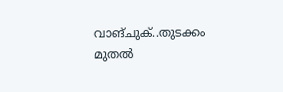വാങ്ചുക്..തുടക്കം മുതൽ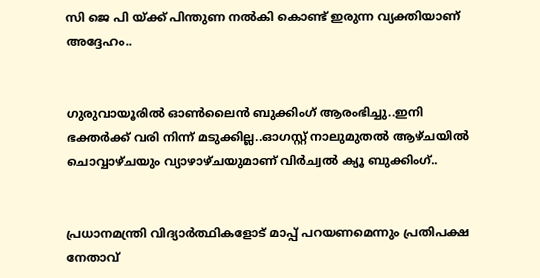സി ജെ പി യ്ക്ക് പിന്തുണ നൽകി കൊണ്ട് ഇരുന്ന വ്യക്തിയാണ് അദ്ദേഹം..


ഗുരുവായൂരിൽ ഓൺലൈൻ ബുക്കിംഗ് ആരംഭിച്ചു..ഇനി ഭക്തർക്ക് വരി നിന്ന് മടുക്കില്ല..ഓഗസ്റ്റ് നാലുമുതൽ ആഴ്ചയിൽ ചൊവ്വാഴ്ചയും വ്യാഴാഴ്ചയുമാണ് വിർച്വൽ ക്യൂ ബുക്കിംഗ്..


പ്രധാനമന്ത്രി വിദ്യാര്‍ത്ഥികളോട് മാപ്പ് പറയണമെന്നും പ്രതിപക്ഷ നേതാവ്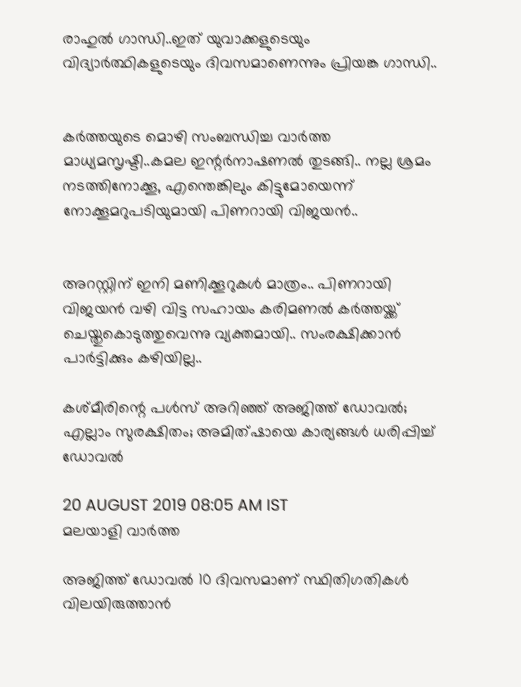രാഹുല്‍ ഗാന്ധി..ഇത് യുവാക്കളുടെയും വിദ്യാര്‍ത്ഥികളുടെയും ദിവസമാണെന്നും പ്രിയങ്ക ഗാന്ധി..


കര്‍ത്തയുടെ മൊഴി സംബന്ധിച്ച വാര്‍ത്ത മാധ്യമസൃഷ്ടി..കമല ഇന്റര്‍നാഷണല്‍ തുടങ്ങി.. നല്ല ശ്രമം നടത്തിനോക്കൂ, എന്തെങ്കിലും കിട്ടുമോയെന്ന് നോക്കൂമറുപടിയുമായി പിണറായി വിജയന്‍..


അറസ്റ്റിന് ഇനി മണിക്കൂറുകള്‍ മാത്രം.. പിണറായി വിജയന്‍ വഴി വിട്ട സഹായം കരിമണല്‍ കര്‍ത്തയ്ക്ക് ചെയ്തുകൊടുത്തുവെന്നു വ്യക്തമായി.. സംരക്ഷിക്കാന്‍ പാര്‍ട്ടിക്കും കഴിയില്ല..

കശ്മീരിന്റെ പള്‍സ് അറിഞ്ഞ് അജിത്ത് ഡോവല്‍; എല്ലാം സുരക്ഷിതം; അമിത്ഷായെ കാര്യങ്ങള്‍ ധരിപ്പിച്ച് ഡോവല്‍

20 AUGUST 2019 08:05 AM IST
മലയാളി വാര്‍ത്ത

അജിത്ത് ഡോവല്‍ 10 ദിവസമാണ് സ്ഥിതിഗതികള്‍ വിലയിരുത്താന്‍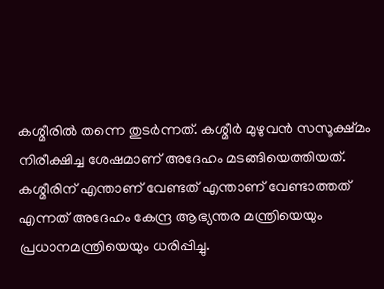കശ്മീരില്‍ തന്നെ തുടര്‍ന്നത്. കശ്മീര്‍ മുഴുവന്‍ സസൂക്ഷ്മം നിരീക്ഷിച്ച ശേഷമാണ് അദേഹം മടങ്ങിയെത്തിയത്. കശ്മീരിന് എന്താണ് വേണ്ടത് എന്താണ് വേണ്ടാത്തത് എന്നത് അദേഹം കേന്ദ്ര ആഭ്യന്തര മന്ത്രിയെയും പ്രധാനമന്ത്രിയെയും ധരിപ്പിച്ചു.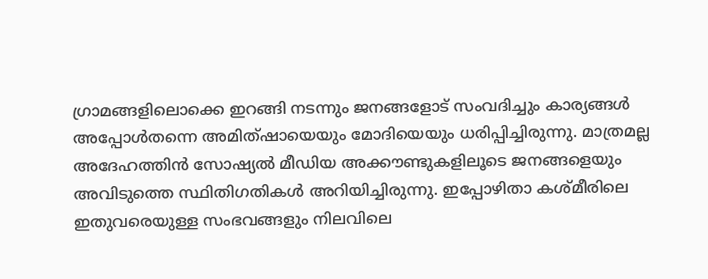ഗ്രാമങ്ങളിലൊക്കെ ഇറങ്ങി നടന്നും ജനങ്ങളോട് സംവദിച്ചും കാര്യങ്ങള്‍ അപ്പോള്‍തന്നെ അമിത്ഷായെയും മോദിയെയും ധരിപ്പിച്ചിരുന്നു. മാത്രമല്ല അദേഹത്തിന്‍ സോഷ്യല്‍ മീഡിയ അക്കൗണ്ടുകളിലൂടെ ജനങ്ങളെയും അവിടുത്തെ സ്ഥിതിഗതികള്‍ അറിയിച്ചിരുന്നു. ഇപ്പോഴിതാ കശ്മീരിലെ ഇതുവരെയുള്ള സംഭവങ്ങളും നിലവിലെ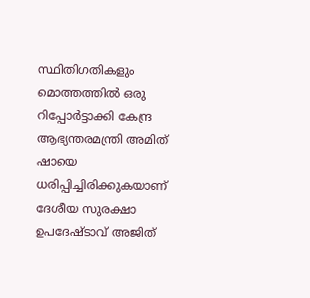സ്ഥിതിഗതികളും മൊത്തത്തില്‍ ഒരു റിപ്പോര്‍ട്ടാക്കി കേന്ദ്ര ആഭ്യന്തരമന്ത്രി അമിത് ഷായെ ധരിപ്പിച്ചിരിക്കുകയാണ് ദേശീയ സുരക്ഷാ ഉപദേഷ്ടാവ് അജിത്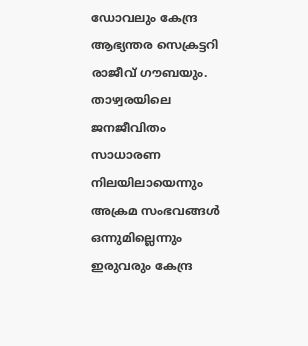ഡോവലും കേന്ദ്ര ആഭ്യന്തര സെക്രട്ടറി രാജീവ് ഗൗബയും. താഴ്വരയിലെ ജനജീവിതം സാധാരണ നിലയിലായെന്നും അക്രമ സംഭവങ്ങള്‍ ഒന്നുമില്ലെന്നും ഇരുവരും കേന്ദ്ര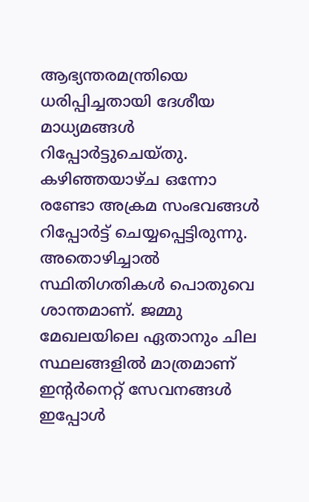ആഭ്യന്തരമന്ത്രിയെ ധരിപ്പിച്ചതായി ദേശീയ മാധ്യമങ്ങള്‍ റിപ്പോര്‍ട്ടുചെയ്തു. കഴിഞ്ഞയാഴ്ച ഒന്നോ രണ്ടോ അക്രമ സംഭവങ്ങള്‍ റിപ്പോര്‍ട്ട് ചെയ്യപ്പെട്ടിരുന്നു. അതൊഴിച്ചാല്‍ സ്ഥിതിഗതികള്‍ പൊതുവെ ശാന്തമാണ്. ജമ്മു മേഖലയിലെ ഏതാനും ചില സ്ഥലങ്ങളില്‍ മാത്രമാണ് ഇന്റര്‍നെറ്റ് സേവനങ്ങള്‍ ഇപ്പോള്‍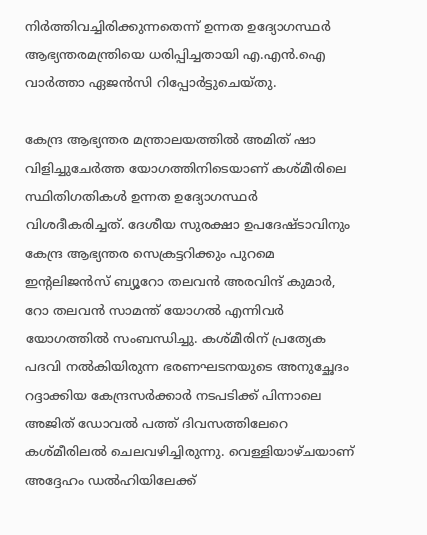നിര്‍ത്തിവച്ചിരിക്കുന്നതെന്ന് ഉന്നത ഉദ്യോഗസ്ഥര്‍ ആഭ്യന്തരമന്ത്രിയെ ധരിപ്പിച്ചതായി എ.എന്‍.ഐ വാര്‍ത്താ ഏജന്‍സി റിപ്പോര്‍ട്ടുചെയ്തു.

കേന്ദ്ര ആഭ്യന്തര മന്ത്രാലയത്തില്‍ അമിത് ഷാ വിളിച്ചുചേര്‍ത്ത യോഗത്തിനിടെയാണ് കശ്മീരിലെ സ്ഥിതിഗതികള്‍ ഉന്നത ഉദ്യോഗസ്ഥര്‍ വിശദീകരിച്ചത്. ദേശീയ സുരക്ഷാ ഉപദേഷ്ടാവിനും കേന്ദ്ര ആഭ്യന്തര സെക്രട്ടറിക്കും പുറമെ ഇന്റലിജന്‍സ് ബ്യൂറോ തലവന്‍ അരവിന്ദ് കുമാര്‍, റോ തലവന്‍ സാമന്ത് യോഗല്‍ എന്നിവര്‍ യോഗത്തില്‍ സംബന്ധിച്ചു. കശ്മീരിന് പ്രത്യേക പദവി നല്‍കിയിരുന്ന ഭരണഘടനയുടെ അനുച്ഛേദം റദ്ദാക്കിയ കേന്ദ്രസര്‍ക്കാര്‍ നടപടിക്ക് പിന്നാലെ അജിത് ഡോവല്‍ പത്ത് ദിവസത്തിലേറെ കശ്മീരിലല്‍ ചെലവഴിച്ചിരുന്നു. വെള്ളിയാഴ്ചയാണ് അദ്ദേഹം ഡല്‍ഹിയിലേക്ക്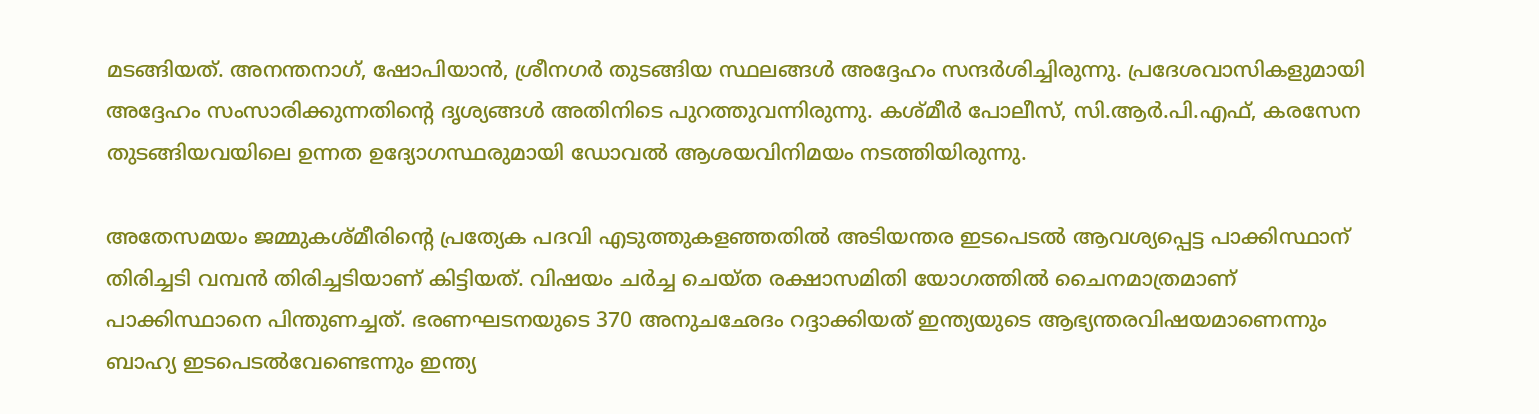മടങ്ങിയത്. അനന്തനാഗ്, ഷോപിയാന്‍, ശ്രീനഗര്‍ തുടങ്ങിയ സ്ഥലങ്ങള്‍ അദ്ദേഹം സന്ദര്‍ശിച്ചിരുന്നു. പ്രദേശവാസികളുമായി അദ്ദേഹം സംസാരിക്കുന്നതിന്റെ ദൃശ്യങ്ങള്‍ അതിനിടെ പുറത്തുവന്നിരുന്നു. കശ്മീര്‍ പോലീസ്, സി.ആര്‍.പി.എഫ്, കരസേന തുടങ്ങിയവയിലെ ഉന്നത ഉദ്യോഗസ്ഥരുമായി ഡോവല്‍ ആശയവിനിമയം നടത്തിയിരുന്നു.

അതേസമയം ജമ്മുകശ്മീരിന്റെ പ്രത്യേക പദവി എടുത്തുകളഞ്ഞതില്‍ അടിയന്തര ഇടപെടല്‍ ആവശ്യപ്പെട്ട പാക്കിസ്ഥാന് തിരിച്ചടി വമ്പന്‍ തിരിച്ചടിയാണ് കിട്ടിയത്. വിഷയം ചര്‍ച്ച ചെയ്ത രക്ഷാസമിതി യോഗത്തില്‍ ചൈനമാത്രമാണ് പാക്കിസ്ഥാനെ പിന്തുണച്ചത്. ഭരണഘടനയുടെ 370 അനുചഛേദം റദ്ദാക്കിയത് ഇന്ത്യയുടെ ആഭ്യന്തരവിഷയമാണെന്നും ബാഹ്യ ഇടപെടല്‍വേണ്ടെന്നും ഇന്ത്യ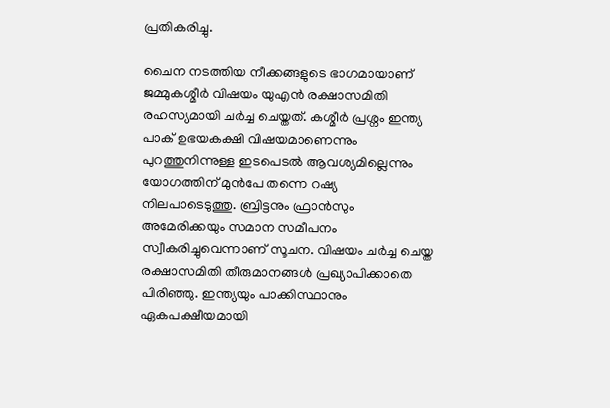പ്രതികരിച്ചു.

ചൈന നടത്തിയ നീക്കങ്ങളുടെ ഭാഗമായാണ് ജമ്മുകശ്മീര്‍ വിഷയം യുഎന്‍ രക്ഷാസമിതി രഹസ്യമായി ചര്‍ച്ച ചെയ്തത്. കശ്മീര്‍ പ്രശ്നം ഇന്ത്യ പാക് ഉഭയകക്ഷി വിഷയമാണെന്നും പുറത്തുനിന്നുള്ള ഇടപെടല്‍ ആവശ്യമില്ലെന്നും യോഗത്തിന് മുന്‍പേ തന്നെ റഷ്യ നിലപാടെടുത്തു. ബ്രിട്ടനും ഫ്രാന്‍സും അമേരിക്കയും സമാന സമീപനം സ്വീകരിച്ചുവെന്നാണ് സൂചന. വിഷയം ചര്‍ച്ച ചെയ്ത രക്ഷാസമിതി തീരുമാനങ്ങള്‍ പ്രഖ്യാപിക്കാതെ പിരിഞ്ഞു. ഇന്ത്യയും പാക്കിസ്ഥാനും ഏകപക്ഷീയമായി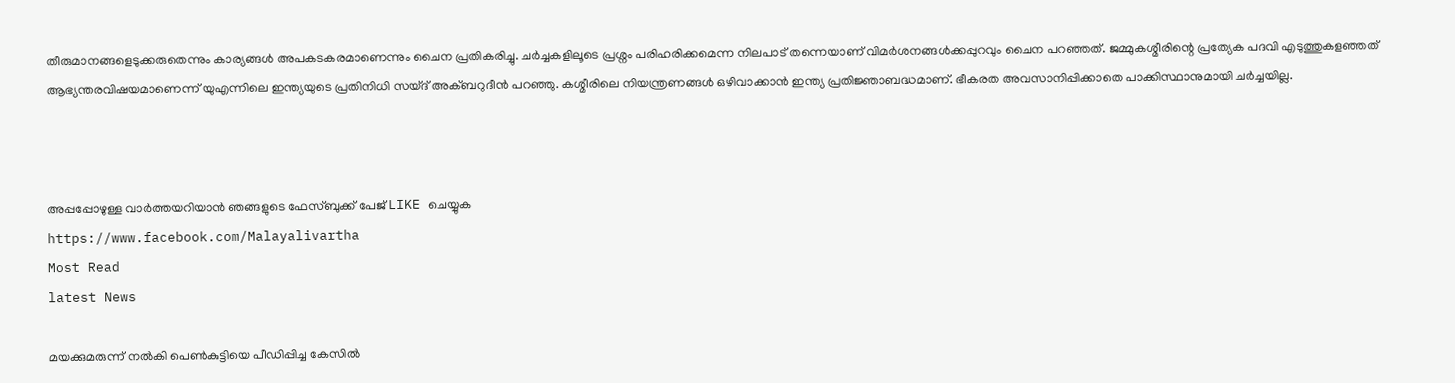തീരുമാനങ്ങളെടുക്കരുതെന്നും കാര്യങ്ങള്‍ അപകടകരമാണെന്നും ചൈന പ്രതികരിച്ചു. ചര്‍ച്ചകളിലൂടെ പ്രശ്നം പരിഹരിക്കമെന്ന നിലപാട് തന്നെയാണ് വിമര്‍ശനങ്ങള്‍ക്കപ്പുറവും ചൈന പറഞ്ഞത്. ജമ്മുകശ്മീരിന്റെ പ്രത്യേക പദവി എടുത്തുകളഞ്ഞത് ആഭ്യന്തരവിഷയമാണെന്ന് യുഎന്നിലെ ഇന്ത്യയുടെ പ്രതിനിധി സയ്ദ് അക്ബറുദീന്‍ പറഞ്ഞു. കശ്മീരിലെ നിയന്ത്രണങ്ങള്‍ ഒഴിവാക്കാന്‍ ഇന്ത്യ പ്രതിജ്ഞാബദ്ധമാണ്. ഭീകരത അവസാനിപ്പിക്കാതെ പാക്കിസ്ഥാനുമായി ചര്‍ച്ചയില്ല.



അപ്പപ്പോഴുള്ള വാര്‍ത്തയറിയാന്‍ ഞങ്ങളുടെ ഫേസ്‌ബുക്ക്‌ പേജ് LIKE ചെയ്യുക
https://www.facebook.com/Malayalivartha
Most Read
latest News

മയക്കുമരുന്ന് നല്‍കി പെണ്‍കുട്ടിയെ പീഡിപ്പിച്ച കേസില്‍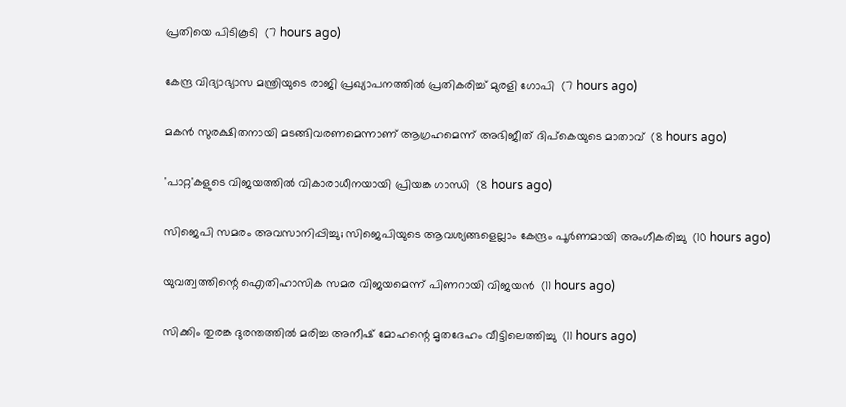പ്രതിയെ പിടികൂടി  (7 hours ago)

കേന്ദ്ര വിദ്യാഭ്യാസ മന്ത്രിയുടെ രാജി പ്രഖ്യാപനത്തില്‍ പ്രതികരിച്ച് മുരളി ഗോപി  (7 hours ago)

മകന്‍ സുരക്ഷിതനായി മടങ്ങിവരണമെന്നാണ് ആഗ്രഹമെന്ന് അഭിജീത് ദിപ്‌കെയുടെ മാതാവ്  (8 hours ago)

'പാറ്റ'കളുടെ വിജയത്തില്‍ വികാരാധീനയായി പ്രിയങ്ക ഗാന്ധി  (8 hours ago)

സിജെപി സമരം അവസാനിപ്പിച്ചു; സിജെപിയുടെ ആവശ്യങ്ങളെല്ലാം കേന്ദ്രം പൂര്‍ണമായി അംഗീകരിച്ചു  (10 hours ago)

യുവത്വത്തിന്റെ ഐതിഹാസിക സമര വിജയമെന്ന് പിണറായി വിജയന്‍  (11 hours ago)

സിക്കിം തുരങ്ക ദുരന്തത്തില്‍ മരിച്ച അനീഷ് മോഹന്റെ മൃതദേഹം വീട്ടിലെത്തിച്ചു  (11 hours ago)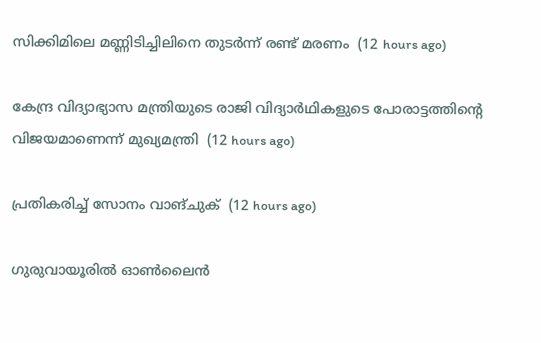സിക്കിമിലെ മണ്ണിടിച്ചിലിനെ തുടര്‍ന്ന് രണ്ട് മരണം  (12 hours ago)

കേന്ദ്ര വിദ്യാഭ്യാസ മന്ത്രിയുടെ രാജി വിദ്യാര്‍ഥികളുടെ പോരാട്ടത്തിന്റെ വിജയമാണെന്ന് മുഖ്യമന്ത്രി  (12 hours ago)

പ്രതികരിച്ച് സോനം വാങ്ചുക്  (12 hours ago)

ഗുരുവായൂരിൽ ഓൺലൈൻ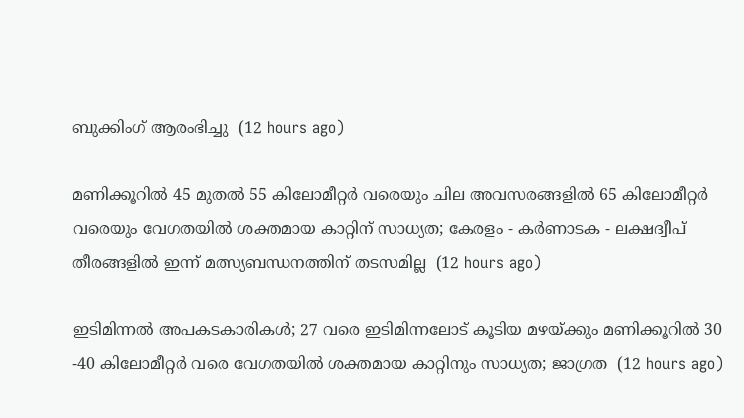ബുക്കിംഗ് ആരംഭിച്ചു  (12 hours ago)

മണിക്കൂറിൽ 45 മുതൽ 55 കിലോമീറ്റർ വരെയും ചില അവസരങ്ങളിൽ 65 കിലോമീറ്റർ വരെയും വേഗതയിൽ ശക്തമായ കാറ്റിന് സാധ്യത; കേരളം - കർണാടക - ലക്ഷദ്വീപ് തീരങ്ങളിൽ ഇന്ന് മത്സ്യബന്ധനത്തിന് തടസമില്ല  (12 hours ago)

ഇടിമിന്നൽ അപകടകാരികൾ; 27 വരെ ഇടിമിന്നലോട് കൂടിയ മഴയ്ക്കും മണിക്കൂറിൽ 30 -40 കിലോമീറ്റർ വരെ വേഗതയിൽ ശക്തമായ കാറ്റിനും സാധ്യത; ജാഗ്രത  (12 hours ago)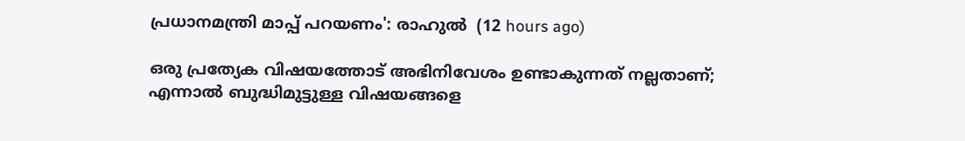പ്രധാനമന്ത്രി മാപ്പ് പറയണം': രാഹുൽ  (12 hours ago)

ഒരു പ്രത്യേക വിഷയത്തോട് അഭിനിവേശം ഉണ്ടാകുന്നത് നല്ലതാണ്; എന്നാൽ ബുദ്ധിമുട്ടുള്ള വിഷയങ്ങളെ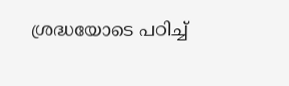ശ്രദ്ധയോടെ പഠിച്ച്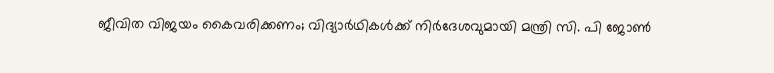ജീവിത വിജയം കൈവരിക്കണം; വിദ്യാർഥികൾക്ക് നിർദേശവുമായി മന്ത്രി സി. പി ജോൺ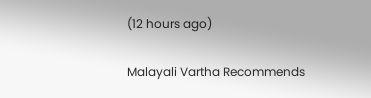(12 hours ago)

Malayali Vartha Recommends